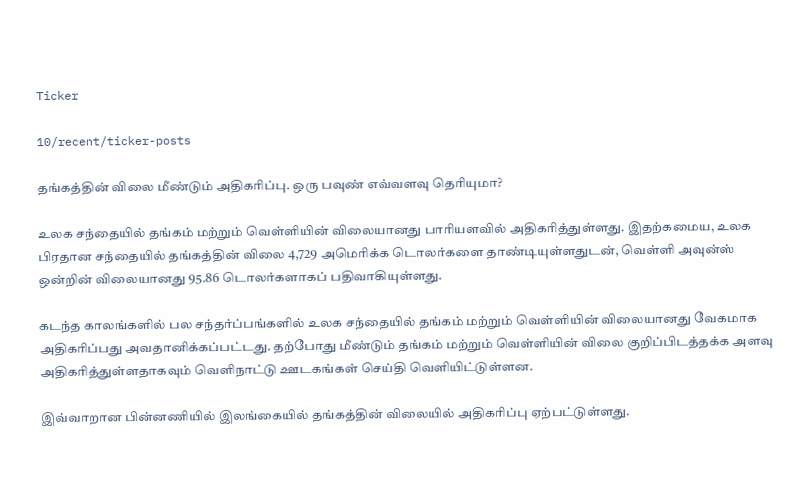Ticker

10/recent/ticker-posts

தங்கத்தின் விலை மீண்டும் அதிகரிப்பு. ஒரு பவுண் எவ்வளவு தெரியுமா?

உலக சந்தையில் தங்கம் மற்றும் வெள்ளியின் விலையானது பாரியளவில் அதிகரித்துள்ளது. இதற்கமைய, உலக பிரதான சந்தையில் தங்கத்தின் விலை 4,729 அமெரிக்க டொலர்களை தாண்டியுள்ளதுடன், வெள்ளி அவுன்ஸ் ஒன்றின் விலையானது 95.86 டொலர்களாகப் பதிவாகியுள்ளது.

கடந்த காலங்களில் பல சந்தர்ப்பங்களில் உலக சந்தையில் தங்கம் மற்றும் வெள்ளியின் விலையானது வேகமாக அதிகரிப்பது அவதானிக்கப்பட்டது. தற்போது மீண்டும் தங்கம் மற்றும் வெள்ளியின் விலை குறிப்பிடத்தக்க அளவு அதிகரித்துள்ளதாகவும் வெளிநாட்டு ஊடகங்கள் செய்தி வெளியிட்டுள்ளன.

இவ்வாறான பின்னணியில் இலங்கையில் தங்கத்தின் விலையில் அதிகரிப்பு ஏற்பட்டுள்ளது.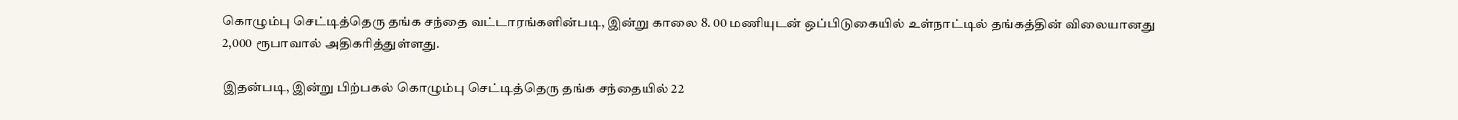கொழும்பு செட்டித்தெரு தங்க சந்தை வட்டாரங்களின்படி, இன்று காலை 8. 00 மணியுடன் ஒப்பிடுகையில் உள்நாட்டில் தங்கத்தின் விலையானது 2,000 ரூபாவால் அதிகரித்துள்ளது.

இதன்படி, இன்று பிற்பகல் கொழும்பு செட்டித்தெரு தங்க சந்தையில் 22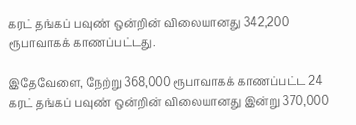கரட் தங்கப் பவுண் ஒன்றின் விலையானது 342,200 ரூபாவாகக் காணப்பட்டது.

இதேவேளை, நேற்று 368,000 ரூபாவாகக் காணப்பட்ட 24 கரட் தங்கப் பவுண் ஒன்றின் விலையானது இன்று 370,000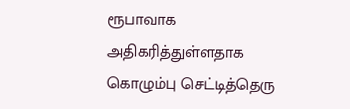ரூபாவாக அதிகரித்துள்ளதாக கொழும்பு செட்டித்தெரு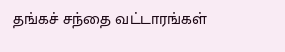தங்கச் சந்தை வட்டாரங்கள்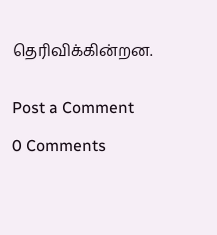தெரிவிக்கின்றன.


Post a Comment

0 Comments